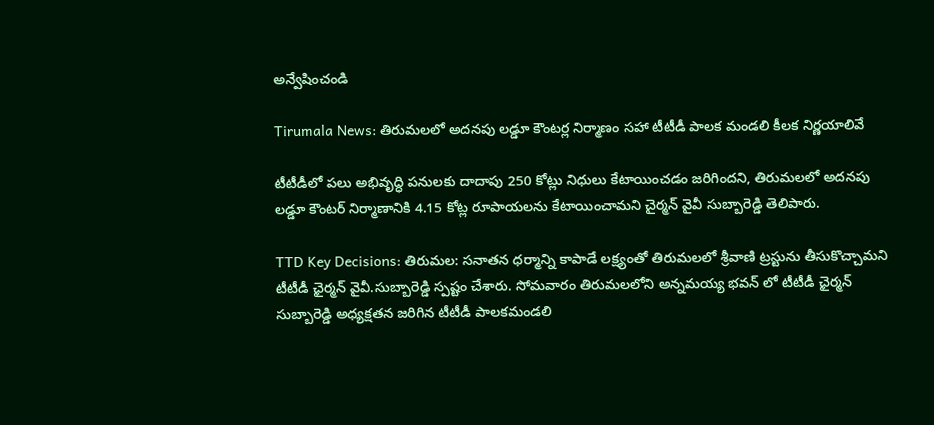అన్వేషించండి

Tirumala News: తిరుమలలో అదనపు లడ్డూ కౌంటర్ల నిర్మాణం సహా టీటీడీ పాలక మండలి కీలక నిర్ణయాలివే

టీటీడీలో పలు అభివృద్ధి పనులకు దాదాపు 250 కోట్లు నిధులు కేటాయించడం జరిగిందని, తిరుమలలో అదనపు లడ్డూ కౌంటర్ నిర్మాణానికి 4.15 కోట్ల రూపాయలను కేటాయించామని చైర్మన్ వైవీ సుబ్బారెడ్డి తెలిపారు.

TTD Key Decisions: తిరుమల: సనాతన ధర్మాన్ని కాపాడే లక్ష్యంతో తిరుమలలో శ్రీవాణి ట్రస్టును తీసుకొచ్చామని టీటీడీ ఛైర్మన్ వైవీ.సుబ్బారెడ్డి స్పష్టం చేశారు. సోమవారం తిరుమలలోని అన్నమయ్య భవన్ లో టీటీడీ ఛైర్మన్ సుబ్బారెడ్డి అధ్యక్షతన జరిగిన టీటీడీ పాలక‌మండలి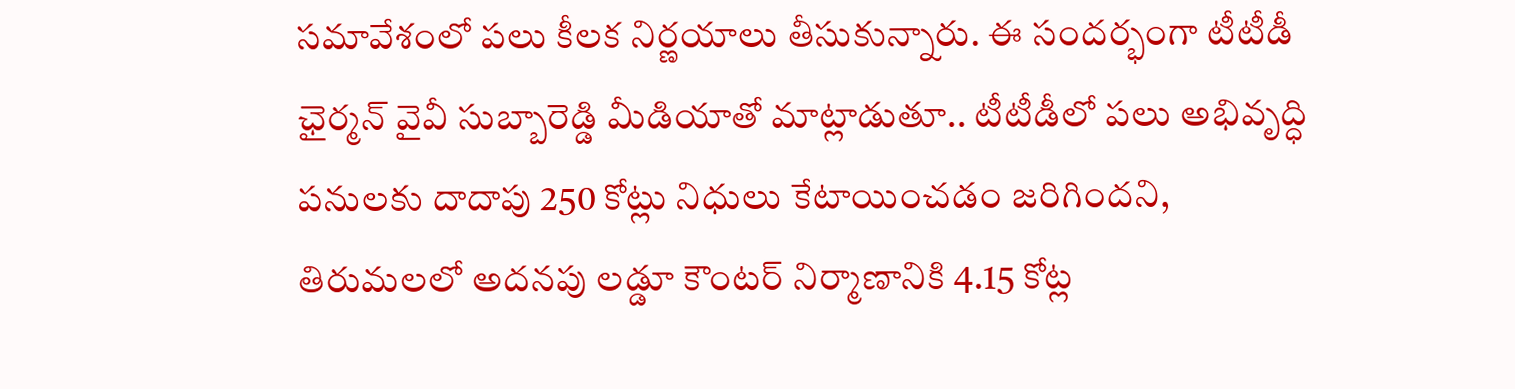సమావేశంలో పలు కీలక నిర్ణయాలు తీసుకున్నారు. ఈ సందర్భంగా టీటీడీ ఛైర్మన్ వైవీ సుబ్బారెడ్డి మీడియాతో మాట్లాడుతూ.. టీటీడీలో పలు అభివృద్ధి పనులకు దాదాపు 250 కోట్లు నిధులు కేటాయించడం జరిగిందని, తిరుమలలో అదనపు లడ్డూ కౌంటర్ నిర్మాణానికి 4.15 కోట్ల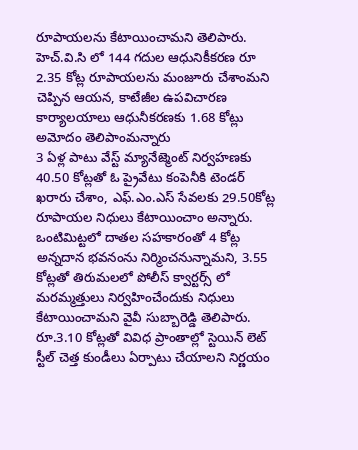రూపాయలను కేటాయించామని తెలిపారు.  హెచ్.వి.సి లో 144 గదుల ఆధునికీకరణ రూ 2.35 కోట్ల రూపాయలను మంజూరు చేశాంమని చెప్పిన ఆయన, కాటేజీల ఉపవిచారణ కార్యాలయాలు ఆధునీకరణకు 1.68 కోట్లు అమోదం తెలిపాంమన్నారు
3 ఏళ్ల పాటు వేస్ట్ మ్యానేజ్మెంట్ నిర్వహణకు 40.50 కోట్లతో ఓ ప్రైవేటు కంపెనీకి టెండర్ ఖరారు చేశాం, ఎఫ్.ఎం.ఎస్ సేవలకు 29.50కోట్ల రూపాయల నిధులు కేటాయించాం అన్నారు. ఒంటిమిట్టలో దాతల సహకారంతో 4 కోట్ల అన్నదాన భవనంను నిర్మించనున్నామని, 3.55 కోట్లతో తిరుమలలో పోలీస్ క్వార్టర్స్ లో మరమ్మత్తులు నిర్వహించేందుకు నిధులు కేటాయించామని వైవీ సుబ్బారెడ్డి తెలిపారు. రూ.3.10 కోట్లతో వివిధ ప్రాంతాల్లో స్టెయిన్ లెట్ స్టీల్ చెత్త కుండీలు ఏర్పాటు చేయాలని నిర్ణయం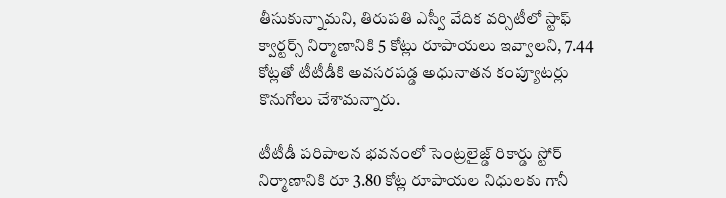తీసుకున్నామని, తిరుపతి ఎస్వీ వేదిక వర్సిటీలో స్టాఫ్ క్వార్టర్స్ నిర్మాణానికి 5 కోట్లు రూపాయలు ఇవ్వాలని, 7.44 కోట్లతో టీటీడీకి అవసరపడ్డ అధునాతన కంప్యూటర్లు కొనుగోలు చేశామన్నారు.

టీటీడీ పరిపాలన భవనంలో సెంట్రలైజ్డ్ రికార్డు స్టోర్ నిర్మాణానికి రూ 3.80 కోట్ల రూపాయల నిధులకు గానీ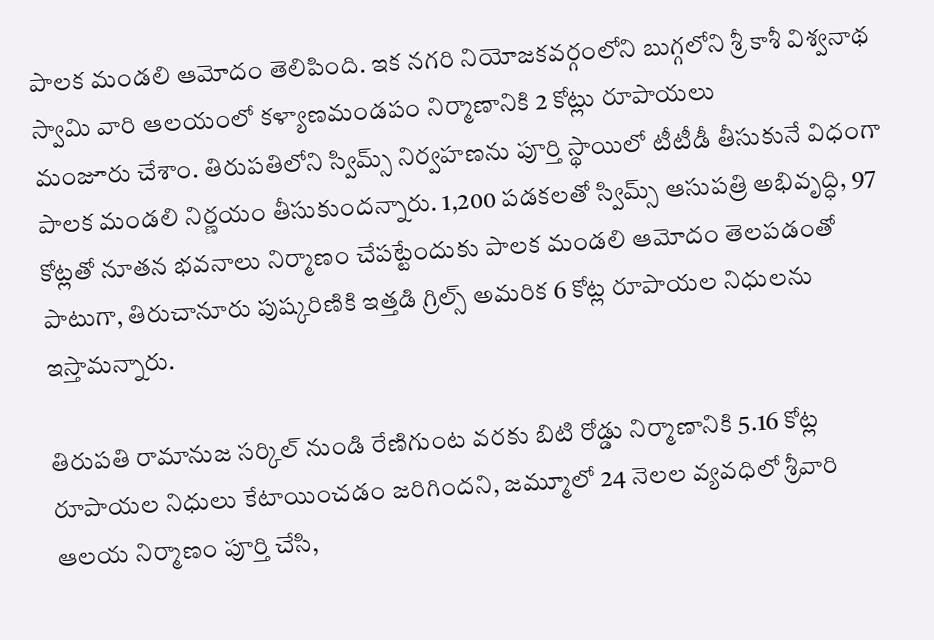పాలక మండలి ఆమోదం తెలిపింది. ఇక నగరి నియోజకవర్గంలోని బుగ్గలోని శ్రీ కాశీ విశ్వనాథ స్వామి వారి ఆలయంలో కళ్యాణమండపం నిర్మాణానికి 2 కోట్లు రూపాయలు మంజూరు ‌చేశాం. తిరుపతిలోని‌ స్విమ్స్ నిర్వహణను పూర్తి స్థాయిలో టీటీడీ తీసుకునే విధంగా పాలక మండలి నిర్ణయం తీసుకుందన్నారు. 1,200 పడకలతో స్విమ్స్ ఆసుపత్రి అభివృద్ధి, 97 కోట్లతో నూతన భవనాలు నిర్మాణం చేపట్టేందుకు పాలక మండలి ఆమోదం తెలపడంతో పాటుగా, తిరుచానూరు పుష్కరిణికి ఇత్తడి గ్రిల్స్ అమరిక 6 కోట్ల రూపాయల నిధులను ఇస్తామన్నారు.

తిరుపతి రామానుజ సర్కిల్ నుండి రేణిగుంట వరకు బిటి రోడ్డు నిర్మాణానికి 5.16 కోట్ల రూపాయల నిధులు కేటాయించడం జరిగిందని, జమ్మూలో 24 నెలల వ్యవధిలో శ్రీవారి ఆలయ నిర్మాణం పూర్తి చేసి,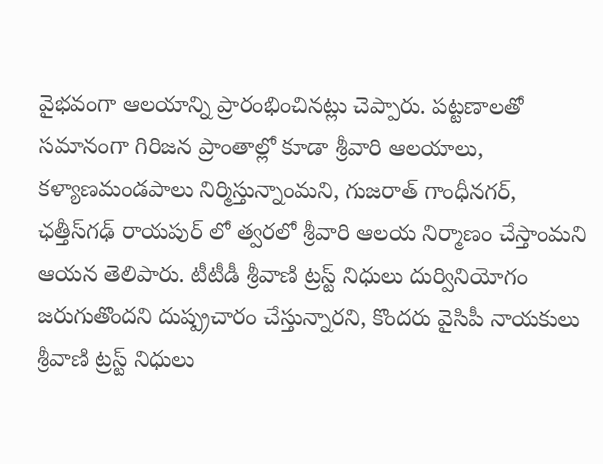వైభవంగా ఆలయాన్ని ప్రారంభించినట్లు చెప్పారు. పట్టణాలతో సమానంగా గిరిజన ప్రాంతాల్లో కూడా శ్రీవారి ఆలయాలు, కళ్యాణమండపాలు నిర్మిస్తున్నాంమని, గుజరాత్ గాంధీనగర్, ఛత్తీస్‌గఢ్ రాయపుర్ లో త్వరలో శ్రీవారి ఆలయ నిర్మాణం చేస్తాంమని ఆయన తెలిపారు. టీటీడీ శ్రీవాణి ట్రస్ట్ నిధులు దుర్వినియోగం జరుగుతొందని దుష్ప్రచారం చేస్తున్నారని, కొందరు వైసిపీ నాయకులు శ్రీవాణి ట్రస్ట్ నిధులు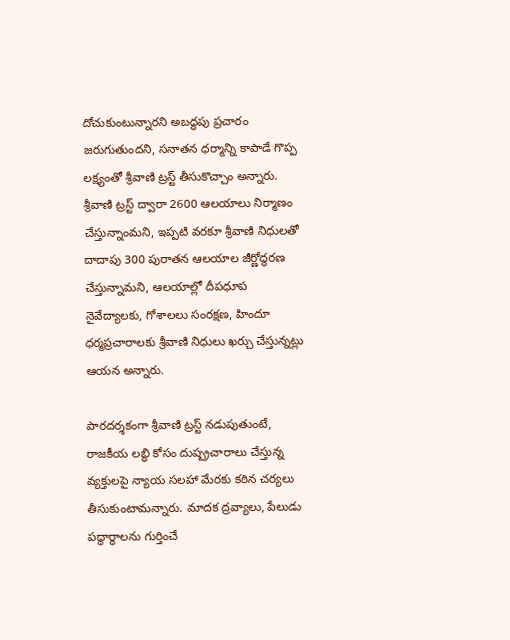దోచుకుంటున్నారని అబద్ధపు ప్రచారం జరుగుతుందని, సనాతన ధర్మాన్ని కాపాడే గొప్ప లక్ష్యంతో శ్రీవాణి ట్రస్ట్ తీసుకొచ్చాం అన్నారు. శ్రీవాణి ట్రస్ట్ ద్వారా 2600 ఆలయాలు నిర్మాణం చేస్తున్నాంమని, ఇప్పటి వరకూ శ్రీవాణి ‌నిధులతో దాదాపు 300 పురాతన ఆలయాల‌ జీర్ణోద్ధరణ చేస్తున్నామని, ఆలయాల్లో దీపధూప నైవేద్యాలకు, గోశాలలు సంరక్షణ, హిందూ ధర్మప్రచారాలకు శ్రీవాణి నిధులు ఖర్చు చేస్తున్నట్లు ఆయన అన్నారు.

పారదర్శకంగా శ్రీవాణి ట్రస్ట్ నడుపుతుంటే, రాజకీయ లబ్ధి కోసం దుష్ప్రచారాలు చేస్తున్న వ్యక్తులపై న్యాయ సలహా మేరకు కఠిన చర్యలు తీసుకుంటామన్నారు. మాదక ద్రవ్యాలు, పేలుడు పద్ధార్థాలను గుర్తించే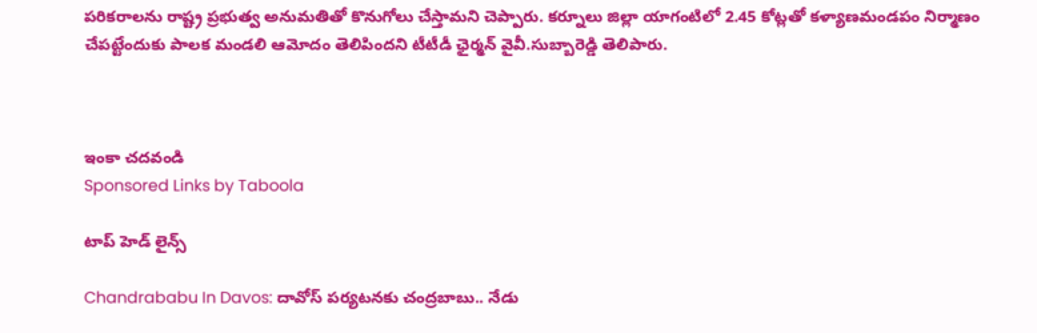పరికరాలను రాష్ట్ర ప్రభుత్వ అనుమతితో కొనుగోలు చేస్తామని చెప్పారు. కర్నూలు జిల్లా యాగంటిలో 2.45 కోట్లతో కళ్యాణమండపం నిర్మాణం చేపట్టేందుకు పాలక మండలి ఆమోదం తెలిపిందని టీటీడీ ఛైర్మన్ వైవీ.సుబ్బారెడ్డి తెలిపారు.



ఇంకా చదవండి
Sponsored Links by Taboola

టాప్ హెడ్ లైన్స్

Chandrababu In Davos: దావోస్‌ పర్యటనకు చంద్రబాబు.. నేడు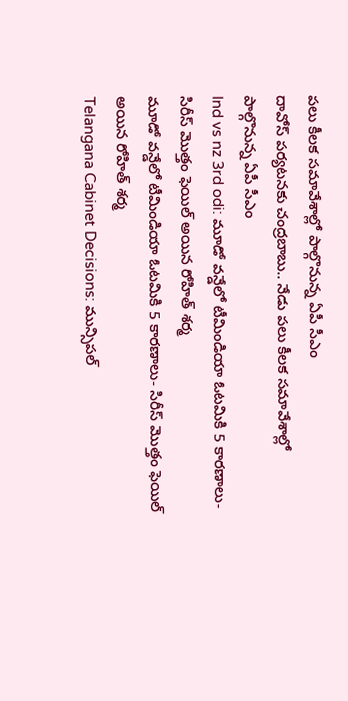పలు కీలక సమావేశాల్లో పాల్గొనున్న ఏపీ సీఎం
దావోస్‌ పర్యటనకు చంద్రబాబు.. నేడు పలు కీలక సమావేశాల్లో పాల్గొనున్న ఏపీ సీఎం
Ind vs nz 3rd odi: మూడో వన్డేలో టీమిండియా ఓటమికి 5 కారణాలు- సిరీస్ మొత్తం ఫెయిల్ అయిన రోహిత్ శర్మ
మూడో వన్డేలో టీమిండియా ఓటమికి 5 కారణాలు- సిరీస్ మొత్తం ఫెయిల్ అయిన రోహిత్ శర్మ
Telangana Cabinet Decisions: మున్సిపల్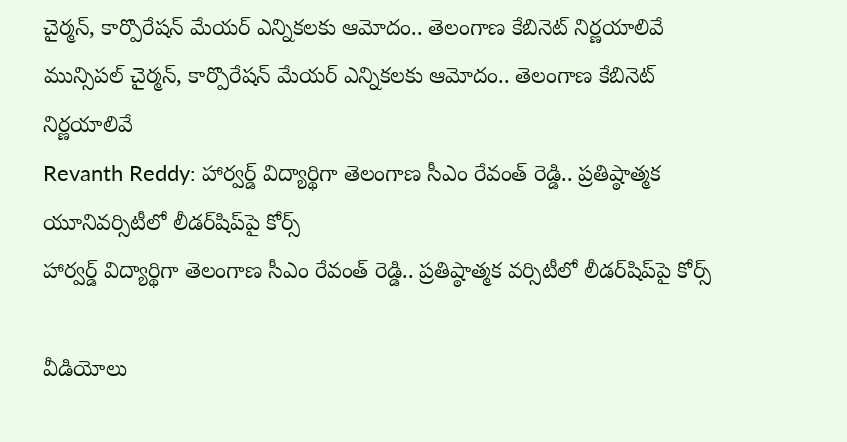చైర్మన్, కార్పొరేషన్ మేయర్ ఎన్నికలకు ఆమోదం.. తెలంగాణ కేబినెట్ నిర్ణయాలివే
మున్సిపల్ చైర్మన్, కార్పొరేషన్ మేయర్ ఎన్నికలకు ఆమోదం.. తెలంగాణ కేబినెట్ నిర్ణయాలివే
Revanth Reddy: హార్వర్డ్‌ విద్యార్థిగా తెలంగాణ సీఎం రేవంత్ రెడ్డి.. ప్రతిష్ఠాత్మక యూనివర్సిటీలో లీడర్‌షిప్‌పై కోర్స్‌
హార్వర్డ్‌ విద్యార్థిగా తెలంగాణ సీఎం రేవంత్ రెడ్డి.. ప్రతిష్ఠాత్మక వర్సిటీలో లీడర్‌షిప్‌పై కోర్స్‌

వీడియోలు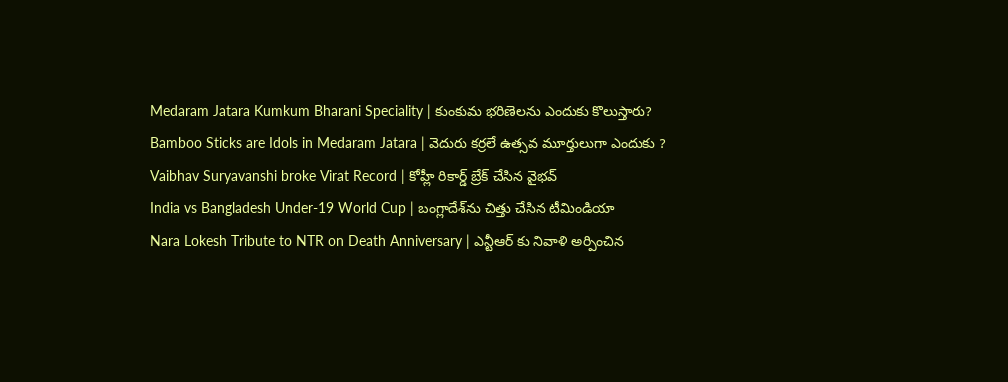Medaram Jatara Kumkum Bharani Speciality | కుంకుమ భరిణెలను ఎందుకు కొలుస్తారు?
Bamboo Sticks are Idols in Medaram Jatara | వెదురు కర్రలే ఉత్సవ మూర్తులుగా ఎందుకు ?
Vaibhav Suryavanshi broke Virat Record | కోహ్లీ రికార్డ్ బ్రేక్ చేసిన వైభవ్
India vs Bangladesh Under-19 World Cup | బంగ్లాదేశ్‌ను చిత్తు చేసిన టీమిండియా
Nara Lokesh Tribute to NTR on Death Anniversary | ఎన్టీఆర్ కు నివాళి అర్పించిన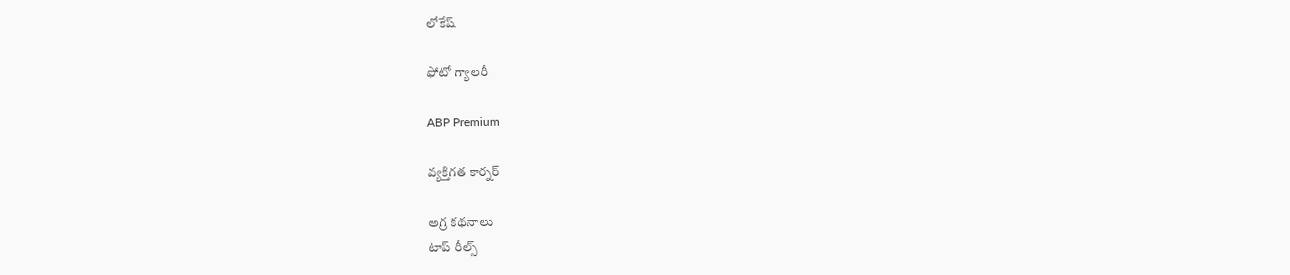లోకేష్

ఫోటో గ్యాలరీ

ABP Premium

వ్యక్తిగత కార్నర్

అగ్ర కథనాలు
టాప్ రీల్స్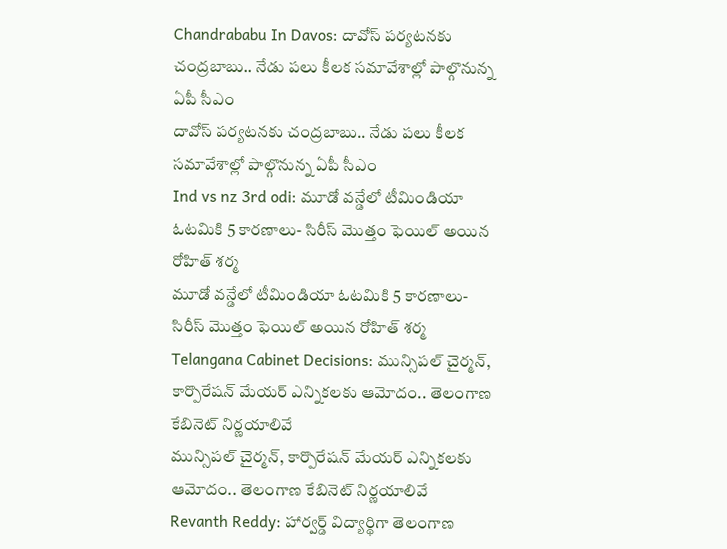Chandrababu In Davos: దావోస్‌ పర్యటనకు చంద్రబాబు.. నేడు పలు కీలక సమావేశాల్లో పాల్గొనున్న ఏపీ సీఎం
దావోస్‌ పర్యటనకు చంద్రబాబు.. నేడు పలు కీలక సమావేశాల్లో పాల్గొనున్న ఏపీ సీఎం
Ind vs nz 3rd odi: మూడో వన్డేలో టీమిండియా ఓటమికి 5 కారణాలు- సిరీస్ మొత్తం ఫెయిల్ అయిన రోహిత్ శర్మ
మూడో వన్డేలో టీమిండియా ఓటమికి 5 కారణాలు- సిరీస్ మొత్తం ఫెయిల్ అయిన రోహిత్ శర్మ
Telangana Cabinet Decisions: మున్సిపల్ చైర్మన్, కార్పొరేషన్ మేయర్ ఎన్నికలకు ఆమోదం.. తెలంగాణ కేబినెట్ నిర్ణయాలివే
మున్సిపల్ చైర్మన్, కార్పొరేషన్ మేయర్ ఎన్నికలకు ఆమోదం.. తెలంగాణ కేబినెట్ నిర్ణయాలివే
Revanth Reddy: హార్వర్డ్‌ విద్యార్థిగా తెలంగాణ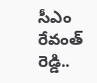సీఎం రేవంత్ రెడ్డి..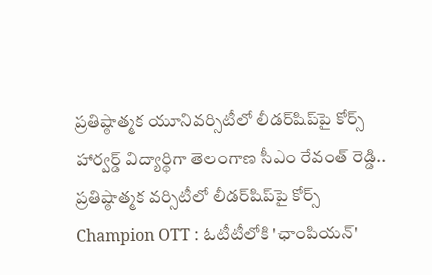ప్రతిష్ఠాత్మక యూనివర్సిటీలో లీడర్‌షిప్‌పై కోర్స్‌
హార్వర్డ్‌ విద్యార్థిగా తెలంగాణ సీఎం రేవంత్ రెడ్డి.. ప్రతిష్ఠాత్మక వర్సిటీలో లీడర్‌షిప్‌పై కోర్స్‌
Champion OTT : ఓటీటీలోకి 'ఛాంపియన్'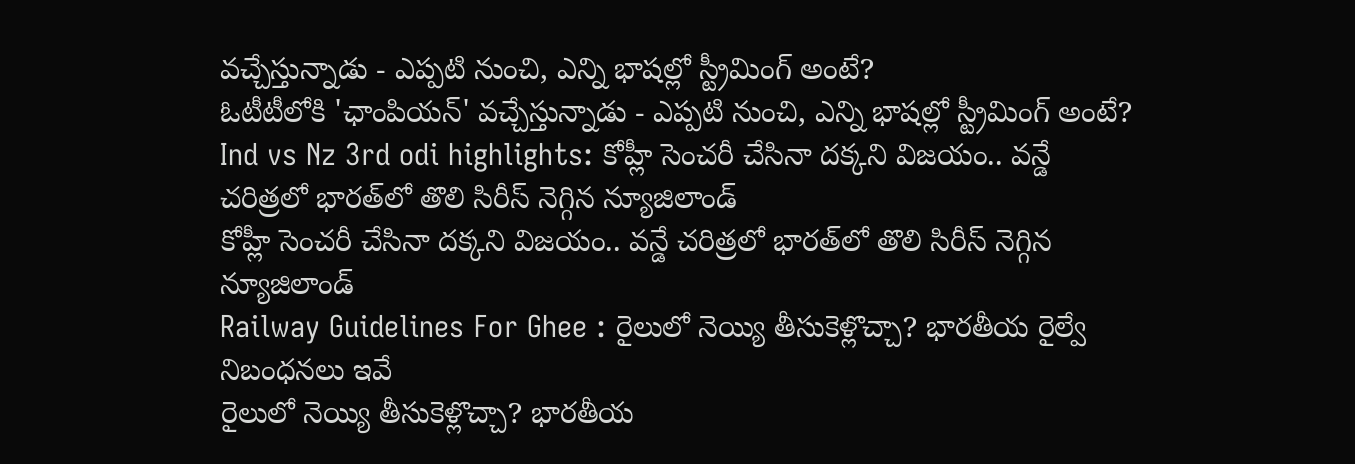వచ్చేస్తున్నాడు - ఎప్పటి నుంచి, ఎన్ని భాషల్లో స్ట్రీమింగ్ అంటే?
ఓటీటీలోకి 'ఛాంపియన్' వచ్చేస్తున్నాడు - ఎప్పటి నుంచి, ఎన్ని భాషల్లో స్ట్రీమింగ్ అంటే?
Ind vs Nz 3rd odi highlights: కోహ్లీ సెంచరీ చేసినా దక్కని విజయం.. వన్డే చరిత్రలో భారత్‌లో తొలి సిరీస్ నెగ్గిన న్యూజిలాండ్
కోహ్లీ సెంచరీ చేసినా దక్కని విజయం.. వన్డే చరిత్రలో భారత్‌లో తొలి సిరీస్ నెగ్గిన న్యూజిలాండ్
Railway Guidelines For Ghee : రైలులో నెయ్యి తీసుకెళ్లొచ్చా? భారతీయ రైల్వే నిబంధనలు ఇవే
రైలులో నెయ్యి తీసుకెళ్లొచ్చా? భారతీయ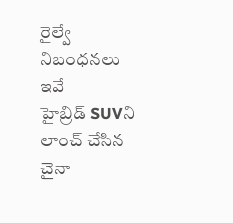రైల్వే నిబంధనలు ఇవే
హైబ్రిడ్ SUVని లాంచ్ చేసిన చైనా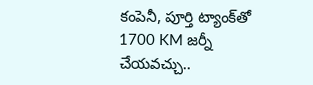కంపెనీ, పూర్తి ట్యాంక్‌తో 1700 KM జర్నీ చేయవచ్చు..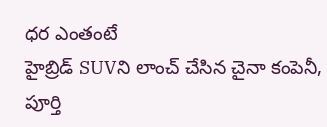ధర ఎంతంటే
హైబ్రిడ్ SUVని లాంచ్ చేసిన చైనా కంపెనీ, పూర్తి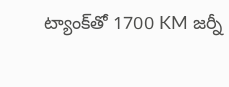ట్యాంక్‌తో 1700 KM జర్నీ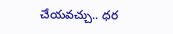చేయవచ్చు.. ధర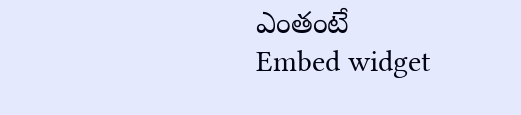ఎంతంటే
Embed widget